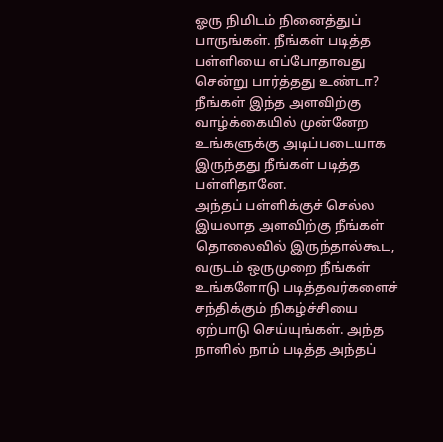ஓரு நிமிடம் நினைத்துப் பாருங்கள். நீங்கள் படித்த பள்ளியை எப்போதாவது சென்று பார்த்தது உண்டா? நீங்கள் இந்த அளவிற்கு வாழ்க்கையில் முன்னேற உங்களுக்கு அடிப்படையாக இருந்தது நீங்கள் படித்த பள்ளிதானே.
அந்தப் பள்ளிக்குச் செல்ல இயலாத அளவிற்கு நீங்கள் தொலைவில் இருந்தால்கூட, வருடம் ஒருமுறை நீங்கள் உங்களோடு படித்தவர்களைச் சந்திக்கும் நிகழ்ச்சியை ஏற்பாடு செய்யுங்கள். அந்த நாளில் நாம் படித்த அந்தப்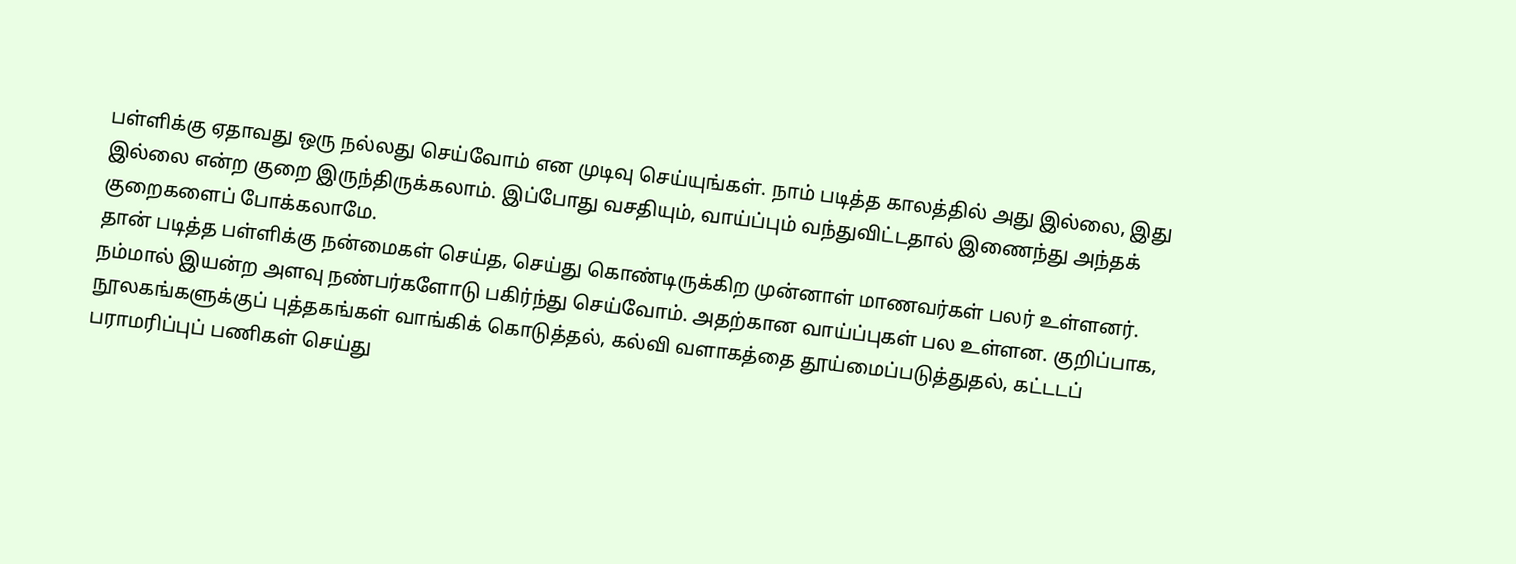பள்ளிக்கு ஏதாவது ஒரு நல்லது செய்வோம் என முடிவு செய்யுங்கள். நாம் படித்த காலத்தில் அது இல்லை, இது இல்லை என்ற குறை இருந்திருக்கலாம். இப்போது வசதியும், வாய்ப்பும் வந்துவிட்டதால் இணைந்து அந்தக் குறைகளைப் போக்கலாமே.
தான் படித்த பள்ளிக்கு நன்மைகள் செய்த, செய்து கொண்டிருக்கிற முன்னாள் மாணவர்கள் பலர் உள்ளனர். நம்மால் இயன்ற அளவு நண்பர்களோடு பகிர்ந்து செய்வோம். அதற்கான வாய்ப்புகள் பல உள்ளன. குறிப்பாக, நூலகங்களுக்குப் புத்தகங்கள் வாங்கிக் கொடுத்தல், கல்வி வளாகத்தை தூய்மைப்படுத்துதல், கட்டடப் பராமரிப்புப் பணிகள் செய்து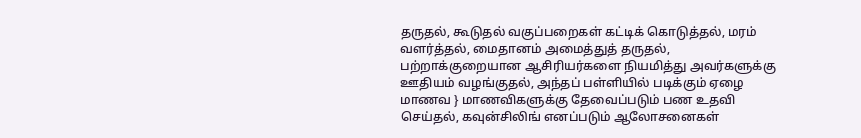தருதல், கூடுதல் வகுப்பறைகள் கட்டிக் கொடுத்தல், மரம் வளர்த்தல், மைதானம் அமைத்துத் தருதல், பற்றாக்குறையான ஆசிரியர்களை நியமித்து அவர்களுக்கு ஊதியம் வழங்குதல், அந்தப் பள்ளியில் படிக்கும் ஏழை மாணவ } மாணவிகளுக்கு தேவைப்படும் பண உதவி செய்தல், கவுன்சிலிங் எனப்படும் ஆலோசனைகள்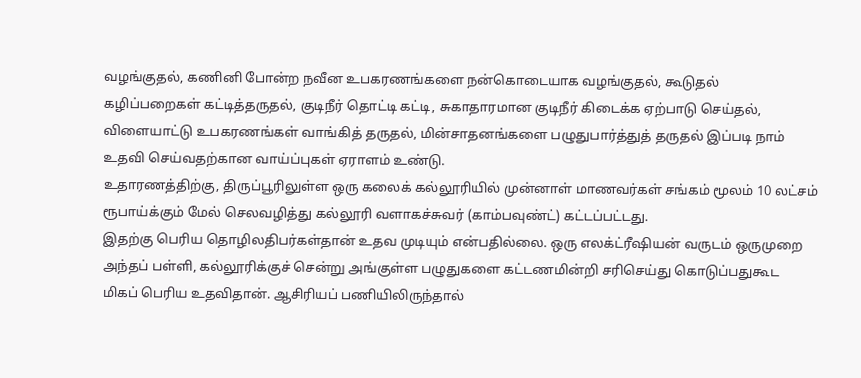வழங்குதல், கணினி போன்ற நவீன உபகரணங்களை நன்கொடையாக வழங்குதல், கூடுதல் கழிப்பறைகள் கட்டித்தருதல், குடிநீர் தொட்டி கட்டி, சுகாதாரமான குடிநீர் கிடைக்க ஏற்பாடு செய்தல், விளையாட்டு உபகரணங்கள் வாங்கித் தருதல், மின்சாதனங்களை பழுதுபார்த்துத் தருதல் இப்படி நாம் உதவி செய்வதற்கான வாய்ப்புகள் ஏராளம் உண்டு.
உதாரணத்திற்கு, திருப்பூரிலுள்ள ஒரு கலைக் கல்லூரியில் முன்னாள் மாணவர்கள் சங்கம் மூலம் 10 லட்சம் ரூபாய்க்கும் மேல் செலவழித்து கல்லூரி வளாகச்சுவர் (காம்பவுண்ட்) கட்டப்பட்டது.
இதற்கு பெரிய தொழிலதிபர்கள்தான் உதவ முடியும் என்பதில்லை. ஒரு எலக்ட்ரீஷியன் வருடம் ஒருமுறை அந்தப் பள்ளி, கல்லூரிக்குச் சென்று அங்குள்ள பழுதுகளை கட்டணமின்றி சரிசெய்து கொடுப்பதுகூட மிகப் பெரிய உதவிதான். ஆசிரியப் பணியிலிருந்தால்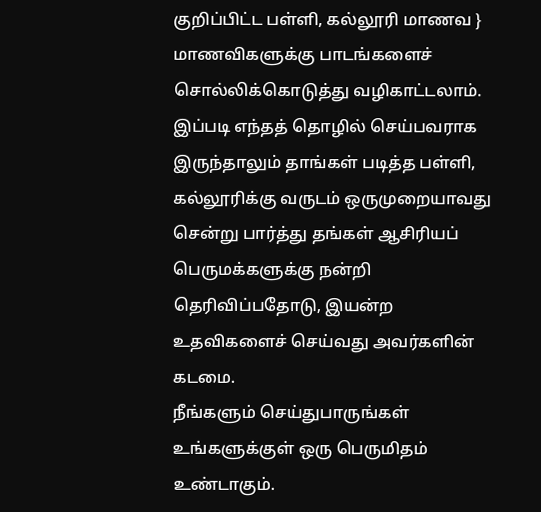குறிப்பிட்ட பள்ளி, கல்லூரி மாணவ } மாணவிகளுக்கு பாடங்களைச் சொல்லிக்கொடுத்து வழிகாட்டலாம்.
இப்படி எந்தத் தொழில் செய்பவராக இருந்தாலும் தாங்கள் படித்த பள்ளி, கல்லூரிக்கு வருடம் ஒருமுறையாவது சென்று பார்த்து தங்கள் ஆசிரியப் பெருமக்களுக்கு நன்றி தெரிவிப்பதோடு, இயன்ற உதவிகளைச் செய்வது அவர்களின் கடமை.
நீங்களும் செய்துபாருங்கள் உங்களுக்குள் ஒரு பெருமிதம் உண்டாகும்.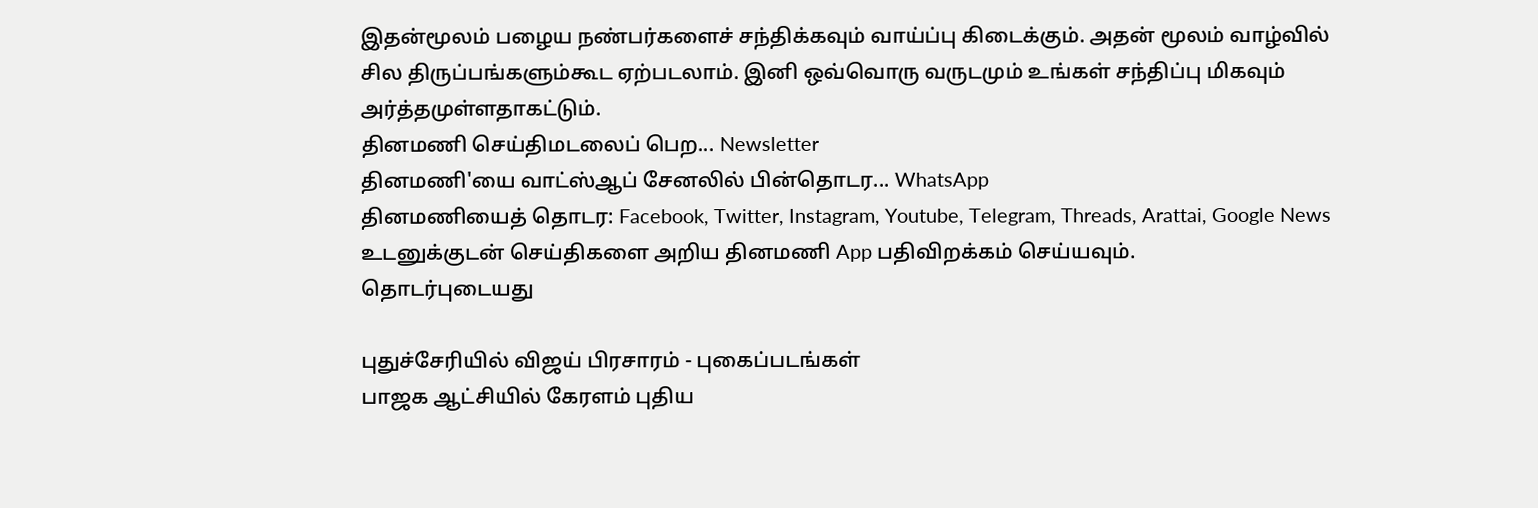இதன்மூலம் பழைய நண்பர்களைச் சந்திக்கவும் வாய்ப்பு கிடைக்கும். அதன் மூலம் வாழ்வில் சில திருப்பங்களும்கூட ஏற்படலாம். இனி ஒவ்வொரு வருடமும் உங்கள் சந்திப்பு மிகவும் அர்த்தமுள்ளதாகட்டும்.
தினமணி செய்திமடலைப் பெற... Newsletter
தினமணி'யை வாட்ஸ்ஆப் சேனலில் பின்தொடர... WhatsApp
தினமணியைத் தொடர: Facebook, Twitter, Instagram, Youtube, Telegram, Threads, Arattai, Google News
உடனுக்குடன் செய்திகளை அறிய தினமணி App பதிவிறக்கம் செய்யவும்.
தொடர்புடையது

புதுச்சேரியில் விஜய் பிரசாரம் - புகைப்படங்கள்
பாஜக ஆட்சியில் கேரளம் புதிய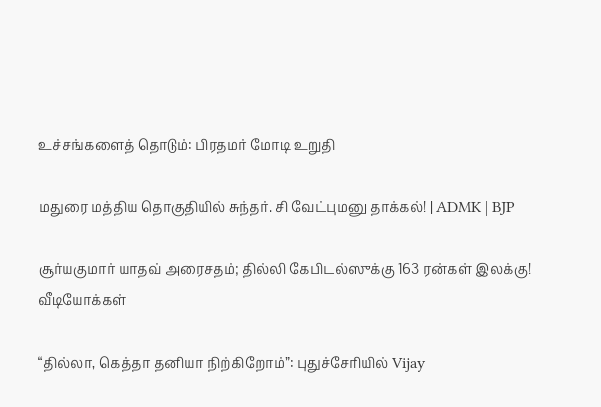உச்சங்களைத் தொடும்: பிரதமர் மோடி உறுதி

மதுரை மத்திய தொகுதியில் சுந்தர். சி வேட்புமனு தாக்கல்! | ADMK | BJP

சூர்யகுமார் யாதவ் அரைசதம்; தில்லி கேபிடல்ஸுக்கு 163 ரன்கள் இலக்கு!
வீடியோக்கள்

“தில்லா, கெத்தா தனியா நிற்கிறோம்”: புதுச்சேரியில் Vijay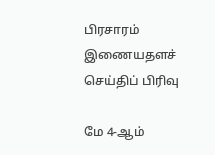பிரசாரம்
இணையதளச் செய்திப் பிரிவு

மே 4-ஆம்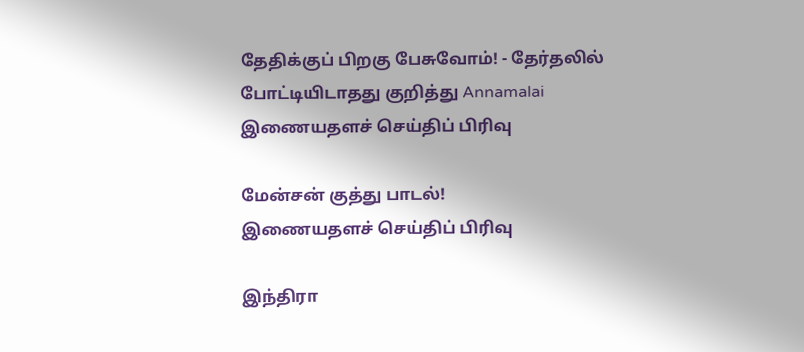தேதிக்குப் பிறகு பேசுவோம்! - தேர்தலில் போட்டியிடாதது குறித்து Annamalai
இணையதளச் செய்திப் பிரிவு

மேன்சன் குத்து பாடல்!
இணையதளச் செய்திப் பிரிவு

இந்திரா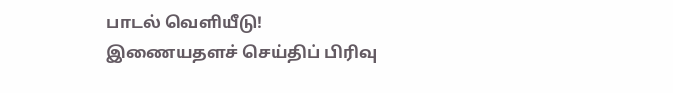பாடல் வெளியீடு!
இணையதளச் செய்திப் பிரிவு